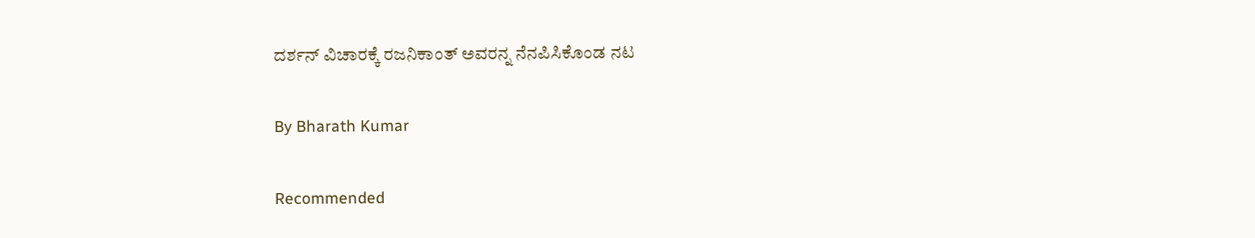ದರ್ಶನ್ ವಿಚಾರಕ್ಕೆ ರಜನಿಕಾಂತ್ ಅವರನ್ನ ನೆನಪಿಸಿಕೊಂಡ ನಟ

By Bharath Kumar

Recommended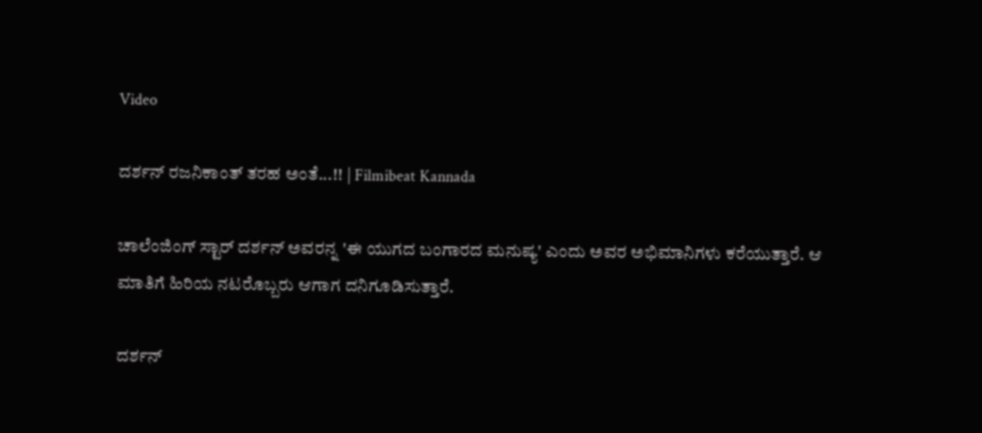Video

ದರ್ಶನ್ ರಜನಿಕಾಂತ್ ತರಹ ಅಂತೆ...!! | Filmibeat Kannada

ಚಾಲೆಂಜಿಂಗ್ ಸ್ಟಾರ್ ದರ್ಶನ್ ಅವರನ್ನ 'ಈ ಯುಗದ ಬಂಗಾರದ ಮನುಷ್ಯ' ಎಂದು ಅವರ ಅಭಿಮಾನಿಗಳು ಕರೆಯುತ್ತಾರೆ. ಆ ಮಾತಿಗೆ ಹಿರಿಯ ನಟರೊಬ್ಬರು ಆಗಾಗ ದನಿಗೂಡಿಸುತ್ತಾರೆ.

ದರ್ಶನ್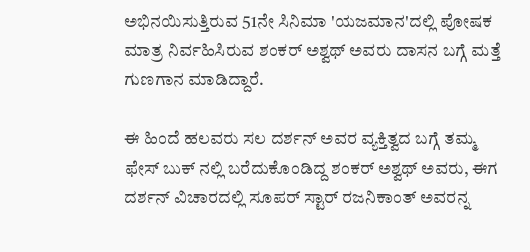ಅಭಿನಯಿಸುತ್ತಿರುವ 51ನೇ ಸಿನಿಮಾ 'ಯಜಮಾನ'ದಲ್ಲಿ ಪೋಷಕ ಮಾತ್ರ ನಿರ್ವಹಿಸಿರುವ ಶಂಕರ್ ಅಶ್ವಥ್ ಅವರು ದಾಸನ ಬಗ್ಗೆ ಮತ್ತೆ ಗುಣಗಾನ ಮಾಡಿದ್ದಾರೆ.

ಈ ಹಿಂದೆ ಹಲವರು ಸಲ ದರ್ಶನ್ ಅವರ ವ್ಯಕ್ತಿತ್ವದ ಬಗ್ಗೆ ತಮ್ಮ ಫೇಸ್ ಬುಕ್ ನಲ್ಲಿ ಬರೆದುಕೊಂಡಿದ್ದ ಶಂಕರ್ ಅಶ್ವಥ್ ಅವರು, ಈಗ ದರ್ಶನ್ ವಿಚಾರದಲ್ಲಿ ಸೂಪರ್ ಸ್ಟಾರ್ ರಜನಿಕಾಂತ್ ಅವರನ್ನ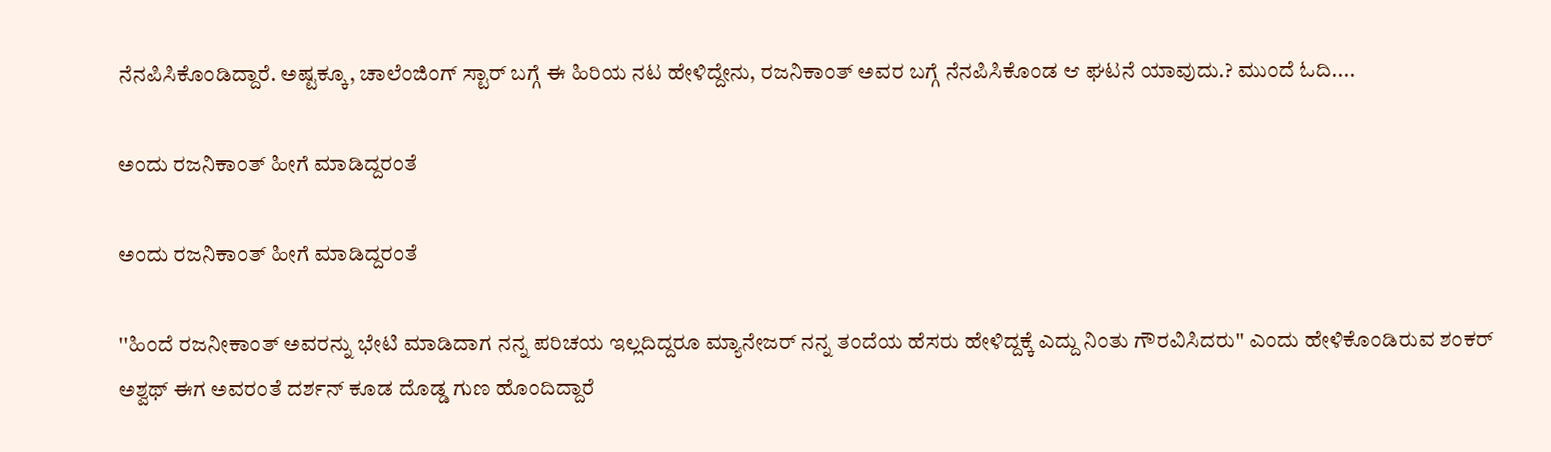ನೆನಪಿಸಿಕೊಂಡಿದ್ದಾರೆ. ಅಷ್ಟಕ್ಕೂ, ಚಾಲೆಂಜಿಂಗ್ ಸ್ಟಾರ್ ಬಗ್ಗೆ ಈ ಹಿರಿಯ ನಟ ಹೇಳಿದ್ದೇನು, ರಜನಿಕಾಂತ್ ಅವರ ಬಗ್ಗೆ ನೆನಪಿಸಿಕೊಂಡ ಆ ಘಟನೆ ಯಾವುದು.? ಮುಂದೆ ಓದಿ....

ಅಂದು ರಜನಿಕಾಂತ್ ಹೀಗೆ ಮಾಡಿದ್ದರಂತೆ

ಅಂದು ರಜನಿಕಾಂತ್ ಹೀಗೆ ಮಾಡಿದ್ದರಂತೆ

''ಹಿಂದೆ ರಜನೀಕಾಂತ್ ಅವರನ್ನು ಭೇಟಿ ಮಾಡಿದಾಗ ನನ್ನ ಪರಿಚಯ ಇಲ್ಲದಿದ್ದರೂ ಮ್ಯಾನೇಜರ್ ನನ್ನ ತಂದೆಯ ಹೆಸರು ಹೇಳಿದ್ದಕ್ಕೆ ಎದ್ದು ನಿಂತು ಗೌರವಿಸಿದರು'' ಎಂದು ಹೇಳಿಕೊಂಡಿರುವ ಶಂಕರ್ ಅಶ್ವಥ್ ಈಗ ಅವರಂತೆ ದರ್ಶನ್ ಕೂಡ ದೊಡ್ಡ ಗುಣ ಹೊಂದಿದ್ದಾರೆ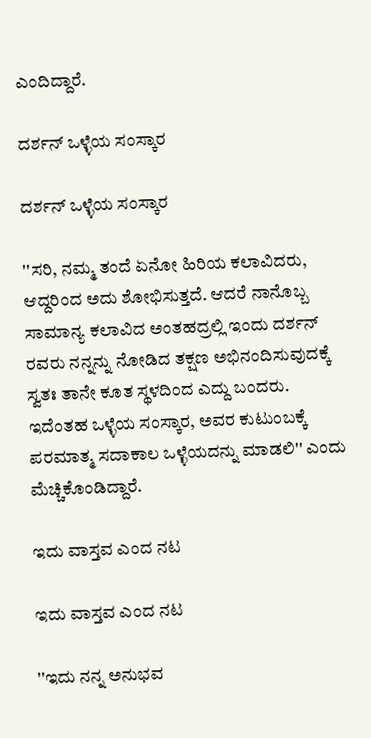ಎಂದಿದ್ದಾರೆ.

ದರ್ಶನ್ ಒಳ್ಳೆಯ ಸಂಸ್ಕಾರ

ದರ್ಶನ್ ಒಳ್ಳೆಯ ಸಂಸ್ಕಾರ

''ಸರಿ, ನಮ್ಮ ತಂದೆ ಏನೋ ಹಿರಿಯ ಕಲಾವಿದರು, ಆದ್ದರಿಂದ ಅದು ಶೋಭಿಸುತ್ತದೆ. ಆದರೆ ನಾನೊಬ್ಬ ಸಾಮಾನ್ಯ ಕಲಾವಿದ ಅಂತಹದ್ರಲ್ಲಿ ಇಂದು ದರ್ಶನ್ ರವರು ನನ್ನನ್ನು ನೋಡಿದ ತಕ್ಷಣ ಅಭಿನಂದಿಸುವುದಕ್ಕೆ ಸ್ವತಃ ತಾನೇ ಕೂತ ಸ್ಥಳದಿಂದ ಎದ್ದು ಬಂದರು. ಇದೆಂತಹ ಒಳ್ಳೆಯ ಸಂಸ್ಕಾರ, ಅವರ ಕುಟುಂಬಕ್ಕೆ ಪರಮಾತ್ಮ ಸದಾಕಾಲ ಒಳ್ಳೆಯದನ್ನು ಮಾಡಲಿ'' ಎಂದು ಮೆಚ್ಚಿಕೊಂಡಿದ್ದಾರೆ.

ಇದು ವಾಸ್ತವ ಎಂದ ನಟ

ಇದು ವಾಸ್ತವ ಎಂದ ನಟ

''ಇದು ನನ್ನ ಅನುಭವ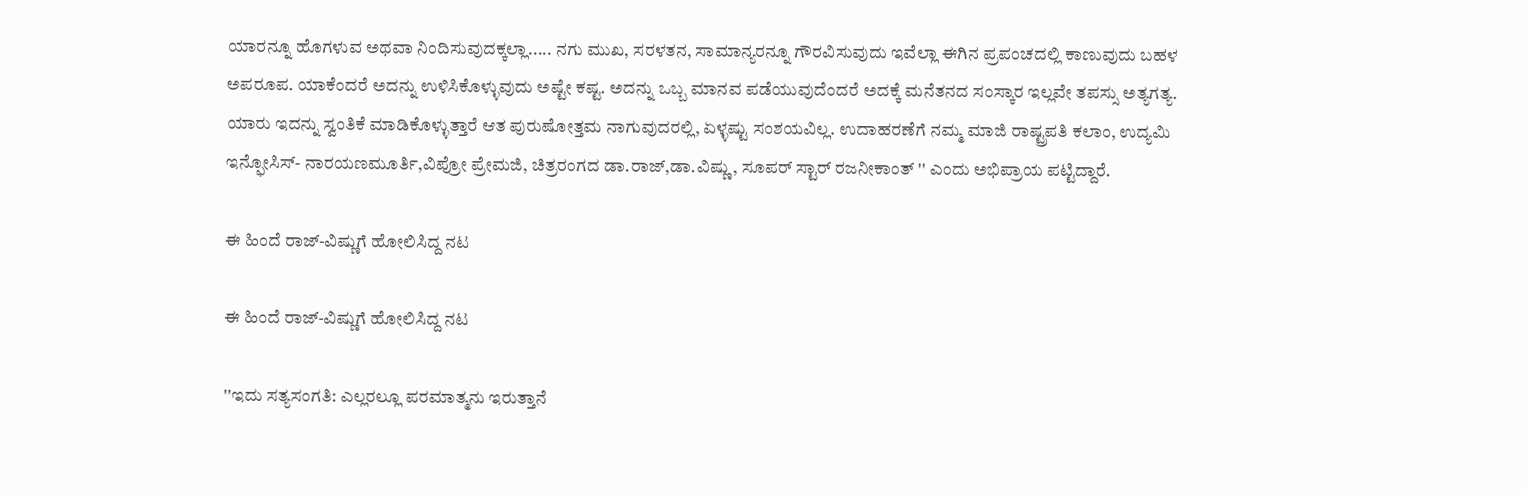ಯಾರನ್ನೂ ಹೊಗಳುವ ಅಥವಾ ನಿಂದಿಸುವುದಕ್ಕಲ್ಲಾ..... ನಗು ಮುಖ, ಸರಳತನ, ಸಾಮಾನ್ಯರನ್ನೂ ಗೌರವಿಸುವುದು ಇವೆಲ್ಲಾ ಈಗಿನ ಪ್ರಪಂಚದಲ್ಲಿ ಕಾಣುವುದು ಬಹಳ ಅಪರೂಪ. ಯಾಕೆಂದರೆ ಅದನ್ನು ಉಳಿಸಿಕೊಳ್ಳುವುದು ಅಷ್ಟೇ ಕಷ್ಟ. ಅದನ್ನು ಒಬ್ಬ ಮಾನವ ಪಡೆಯುವುದೆಂದರೆ ಅದಕ್ಕೆ ಮನೆತನದ ಸಂಸ್ಕಾರ ಇಲ್ಲವೇ ತಪಸ್ಸು ಅತ್ಯಗತ್ಯ. ಯಾರು ಇದನ್ನು ಸ್ವಂತಿಕೆ ಮಾಡಿಕೊಳ್ಳುತ್ತಾರೆ ಆತ ಪುರುಷೋತ್ತಮ ನಾಗುವುದರಲ್ಲಿ, ಏಳ್ಳಷ್ಟು ಸಂಶಯವಿಲ್ಲ. ಉದಾಹರಣೆಗೆ ನಮ್ಮ ಮಾಜಿ ರಾಷ್ಟ್ರಪತಿ ಕಲಾಂ, ಉದ್ಯಮಿ ಇನ್ಫೋಸಿಸ್- ನಾರಯಣಮೂರ್ತಿ,ವಿಪ್ರೋ ಪ್ರೇಮಜಿ, ಚಿತ್ರರಂಗದ ಡಾ.ರಾಜ್,ಡಾ.ವಿಷ್ಣು, ಸೂಪರ್ ಸ್ಟಾರ್ ರಜನೀಕಾಂತ್ '' ಎಂದು ಅಭಿಪ್ರಾಯ ಪಟ್ಟಿದ್ದಾರೆ.

ಈ ಹಿಂದೆ ರಾಜ್-ವಿಷ್ಣುಗೆ ಹೋಲಿಸಿದ್ದ ನಟ

ಈ ಹಿಂದೆ ರಾಜ್-ವಿಷ್ಣುಗೆ ಹೋಲಿಸಿದ್ದ ನಟ

''ಇದು ಸತ್ಯಸಂಗತಿ: ಎಲ್ಲರಲ್ಲೂ ಪರಮಾತ್ಮನು ಇರುತ್ತಾನೆ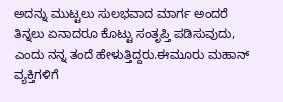ಅದನ್ನು ಮುಟ್ಟಲು ಸುಲಭವಾದ ಮಾರ್ಗ ಅಂದರೆ ತಿನ್ನಲು ಏನಾದರೂ ಕೊಟ್ಟು ಸಂತೃಪ್ತಿ ಪಡಿಸುವುದು, ಎಂದು ನನ್ನ ತಂದೆ ಹೇಳುತ್ತಿದ್ದರು.ಈಮೂರು ಮಹಾನ್ ವ್ಯಕ್ತಿಗಳಿಗೆ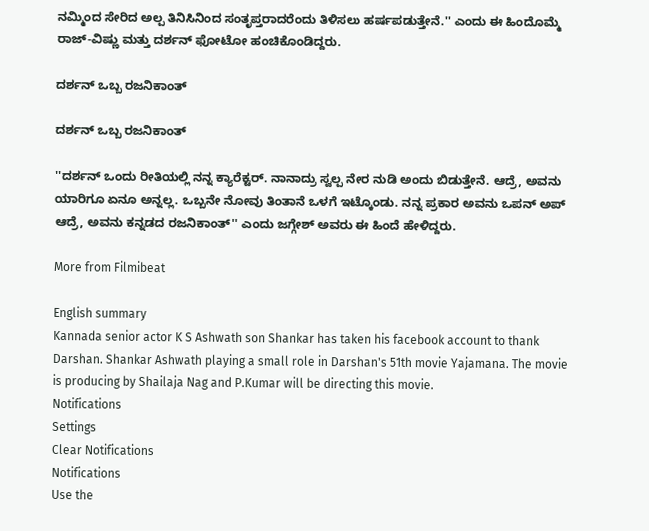ನಮ್ಮಿಂದ ಸೇರಿದ ಅಲ್ಪ ತಿನಿಸಿನಿಂದ ಸಂತೃಪ್ತರಾದರೆಂದು ತಿಳಿಸಲು ಹರ್ಷಪಡುತ್ತೇನೆ.'' ಎಂದು ಈ ಹಿಂದೊಮ್ಮೆ ರಾಜ್-ವಿಷ್ಣು ಮತ್ತು ದರ್ಶನ್ ಫೋಟೋ ಹಂಚಿಕೊಂಡಿದ್ದರು.

ದರ್ಶನ್ ಒಬ್ಬ ರಜನಿಕಾಂತ್

ದರ್ಶನ್ ಒಬ್ಬ ರಜನಿಕಾಂತ್

''ದರ್ಶನ್ ಒಂದು ರೀತಿಯಲ್ಲಿ ನನ್ನ ಕ್ಯಾರೆಕ್ಟರ್. ನಾನಾದ್ರು ಸ್ವಲ್ಪ ನೇರ ನುಡಿ ಅಂದು ಬಿಡುತ್ತೇನೆ. ಆದ್ರೆ, ಅವನು ಯಾರಿಗೂ ಏನೂ ಅನ್ನಲ್ಲ. ಒಬ್ಬನೇ ನೋವು ತಿಂತಾನೆ ಒಳಗೆ ಇಟ್ಕೊಂಡು. ನನ್ನ ಪ್ರಕಾರ ಅವನು ಒಪನ್ ಅಪ್ ಆದ್ರೆ, ಅವನು ಕನ್ನಡದ ರಜನಿಕಾಂತ್'' ಎಂದು ಜಗ್ಗೇಶ್ ಅವರು ಈ ಹಿಂದೆ ಹೇಳಿದ್ದರು.

More from Filmibeat

English summary
Kannada senior actor K S Ashwath son Shankar has taken his facebook account to thank Darshan. Shankar Ashwath playing a small role in Darshan's 51th movie Yajamana. The movie is producing by Shailaja Nag and P.Kumar will be directing this movie.
Notifications
Settings
Clear Notifications
Notifications
Use the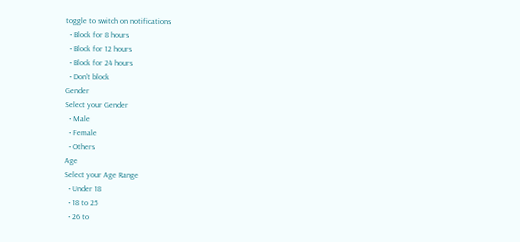toggle to switch on notifications
  • Block for 8 hours
  • Block for 12 hours
  • Block for 24 hours
  • Don't block
Gender
Select your Gender
  • Male
  • Female
  • Others
Age
Select your Age Range
  • Under 18
  • 18 to 25
  • 26 to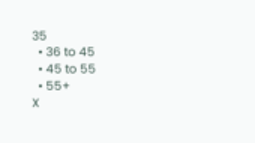35
  • 36 to 45
  • 45 to 55
  • 55+
X